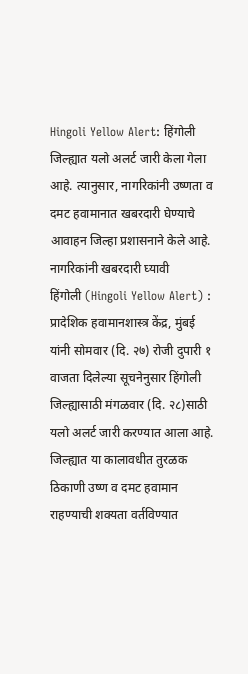Hingoli Yellow Alert: हिंगोली जिल्ह्यात यलो अलर्ट जारी केला गेला आहे. त्यानुसार, नागरिकांनी उष्णता व दमट हवामानात खबरदारी घेण्याचे आवाहन जिल्हा प्रशासनाने केले आहे.
नागरिकांनी खबरदारी घ्यावी
हिंगोली (Hingoli Yellow Alert) : प्रादेशिक हवामानशास्त्र केंद्र, मुंबई यांनी सोमवार (दि. २७) रोजी दुपारी १ वाजता दिलेल्या सूचनेनुसार हिंगोली जिल्ह्यासाठी मंगळवार (दि. २८)साठी यलो अलर्ट जारी करण्यात आला आहे. जिल्ह्यात या कालावधीत तुरळक ठिकाणी उष्ण व दमट हवामान राहण्याची शक्यता वर्तविण्यात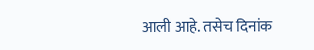आली आहे. तसेच दिनांक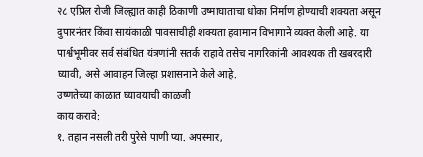२८ एप्रिल रोजी जिल्ह्यात काही ठिकाणी उष्माघाताचा धोका निर्माण होण्याची शक्यता असून दुपारनंतर किंवा सायंकाळी पावसाचीही शक्यता हवामान विभागाने व्यक्त केली आहे. या पार्श्वभूमीवर सर्व संबंधित यंत्रणांनी सतर्क राहावे तसेच नागरिकांनी आवश्यक ती खबरदारी घ्यावी, असे आवाहन जिल्हा प्रशासनाने केले आहे.
उष्णतेच्या काळात घ्यावयाची काळजी
काय करावे:
१. तहान नसली तरी पुरेसे पाणी प्या. अपस्मार,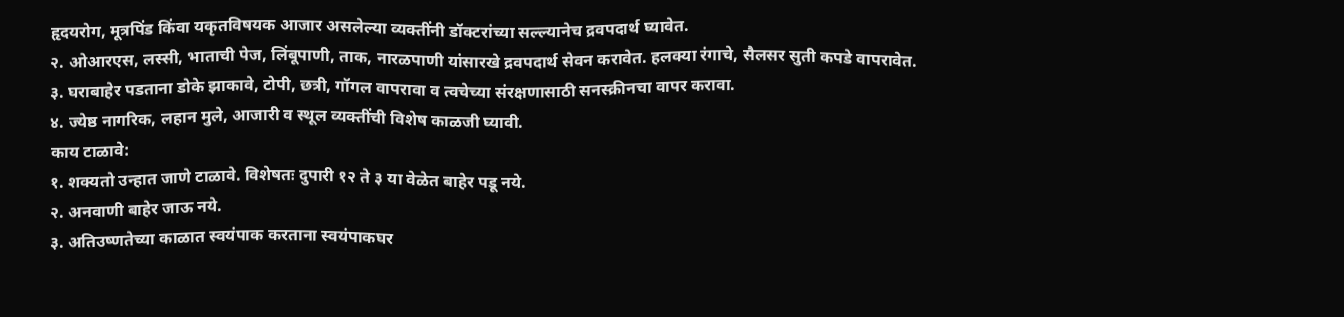हृदयरोग, मूत्रपिंड किंवा यकृतविषयक आजार असलेल्या व्यक्तींनी डॉक्टरांच्या सल्ल्यानेच द्रवपदार्थ घ्यावेत.
२. ओआरएस, लस्सी, भाताची पेज, लिंबूपाणी, ताक, नारळपाणी यांसारखे द्रवपदार्थ सेवन करावेत. हलक्या रंगाचे, सैलसर सुती कपडे वापरावेत.
३. घराबाहेर पडताना डोके झाकावे, टोपी, छत्री, गॉगल वापरावा व त्वचेच्या संरक्षणासाठी सनस्क्रीनचा वापर करावा.
४. ज्येष्ठ नागरिक, लहान मुले, आजारी व स्थूल व्यक्तींची विशेष काळजी घ्यावी.
काय टाळावे:
१. शक्यतो उन्हात जाणे टाळावे. विशेषतः दुपारी १२ ते ३ या वेळेत बाहेर पडू नये.
२. अनवाणी बाहेर जाऊ नये.
३. अतिउष्णतेच्या काळात स्वयंपाक करताना स्वयंपाकघर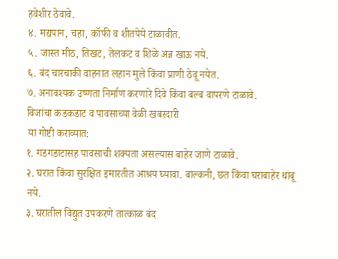हवेशीर ठेवावे.
४. मद्यपान, चहा, कॉफी व शीतपेये टाळावीत.
५. जास्त मीठ, तिखट, तेलकट व शिळे अन्न खाऊ नये.
६. बंद चारचाकी वाहनात लहान मुले किंवा प्राणी ठेवू नयेत.
७. अनावश्यक उष्णता निर्माण करणारे दिवे किंवा बल्ब वापरणे टाळावे.
विजांचा कडकडाट व पावसाच्या वेळी खबरदारी
या गोष्टी कराव्यात:
१. गडगडाटासह पावसाची शक्यता असल्यास बाहेर जाणे टाळावे.
२. घरात किंवा सुरक्षित इमारतीत आश्रय घ्यावा. बाल्कनी, छत किंवा घराबाहेर थांबू नये.
३. घरातील विद्युत उपकरणे तात्काळ बंद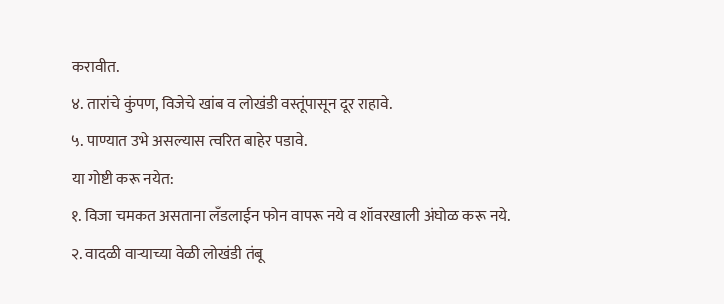करावीत.
४. तारांचे कुंपण, विजेचे खांब व लोखंडी वस्तूंपासून दूर राहावे.
५. पाण्यात उभे असल्यास त्वरित बाहेर पडावे.
या गोष्टी करू नयेत:
१. विजा चमकत असताना लँडलाईन फोन वापरू नये व शॉवरखाली अंघोळ करू नये.
२. वादळी वाऱ्याच्या वेळी लोखंडी तंबू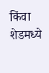किंवा शेडमध्ये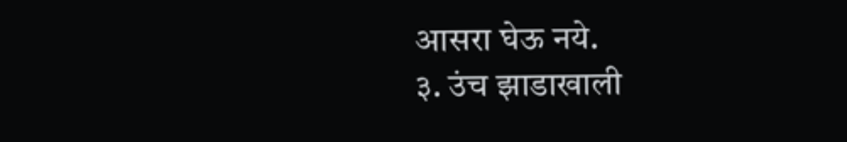आसरा घेऊ नये.
३. उंच झाडाखाली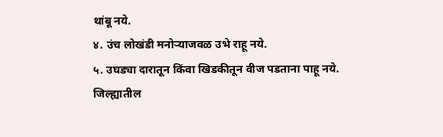थांबू नये.
४. उंच लोखंडी मनोऱ्याजवळ उभे राहू नये.
५. उघड्या दारातून किंवा खिडकीतून वीज पडताना पाहू नये.
जिल्ह्यातील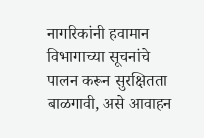नागरिकांनी हवामान विभागाच्या सूचनांचे पालन करून सुरक्षितता बाळगावी, असे आवाहन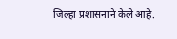जिल्हा प्रशासनाने केले आहे.